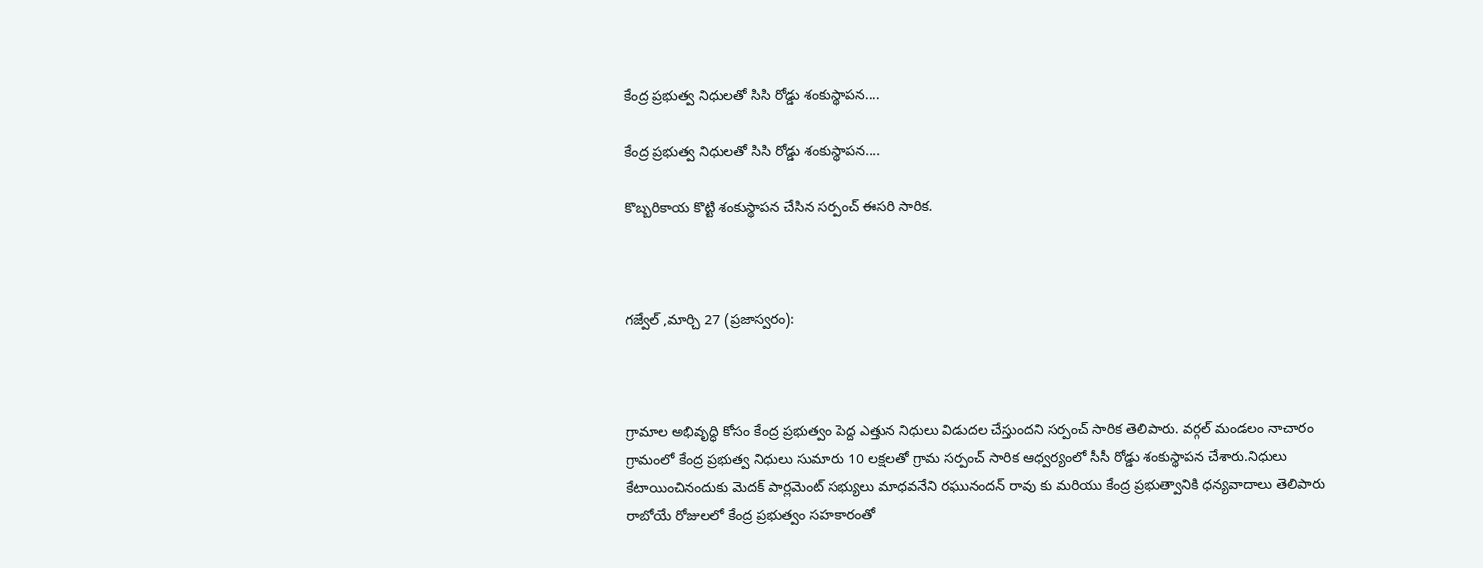కేంద్ర ప్రభుత్వ నిధులతో సిసి రోడ్డు శంకుస్థాపన....

కేంద్ర ప్రభుత్వ నిధులతో సిసి రోడ్డు శంకుస్థాపన....

కొబ్బరికాయ కొట్టి శంకుస్థాపన చేసిన సర్పంచ్ ఈసరి సారిక.



గజ్వేల్ ,మార్చి 27 (ప్రజాస్వరం):



గ్రామాల అభివృద్ధి కోసం కేంద్ర ప్రభుత్వం పెద్ద ఎత్తున నిధులు విడుదల చేస్తుందని సర్పంచ్ సారిక తెలిపారు. వర్గల్ మండలం నాచారం గ్రామంలో కేంద్ర ప్రభుత్వ నిధులు సుమారు 10 లక్షలతో గ్రామ సర్పంచ్ సారిక ఆధ్వర్యంలో సీసీ రోడ్డు శంకుస్థాపన చేశారు.నిధులు కేటాయించినందుకు మెదక్ పార్లమెంట్ సభ్యులు మాధవనేని రఘునందన్ రావు కు మరియు కేంద్ర ప్రభుత్వానికి ధన్యవాదాలు తెలిపారు రాబోయే రోజులలో కేంద్ర ప్రభుత్వం సహకారంతో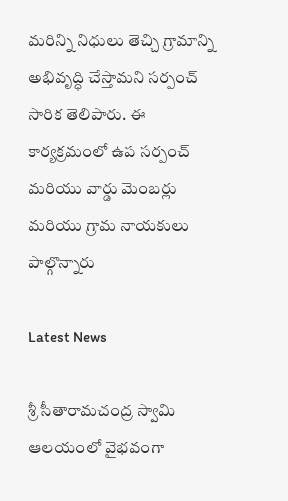మరిన్ని నిధులు తెచ్చి గ్రామాన్ని అభివృద్ధి చేస్తామని సర్పంచ్ సారిక తెలిపారు. ఈ కార్యక్రమంలో ఉప సర్పంచ్ మరియు వార్డు మెంబర్లు మరియు గ్రామ నాయకులు పాల్గొన్నారు

Latest News

శ్రీ సీతారామచంద్ర స్వామి ఆలయంలో వైభవంగా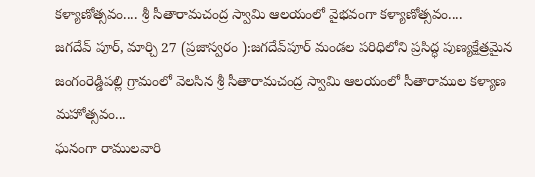కళ్యాణోత్సవం.... శ్రీ సీతారామచంద్ర స్వామి ఆలయంలో వైభవంగా కళ్యాణోత్సవం....
జగదేవ్ పూర్, మార్చి 27 (ప్రజాస్వరం ):జగదేవ్‌పూర్ మండల పరిధిలోని ప్రసిద్ధ పుణ్యక్షేత్రమైన జంగంరెడ్డిపల్లి గ్రామంలో వెలసిన శ్రీ సీతారామచంద్ర స్వామి ఆలయంలో సీతారాముల కళ్యాణ మహోత్సవం...
ఘనంగా రాములవారి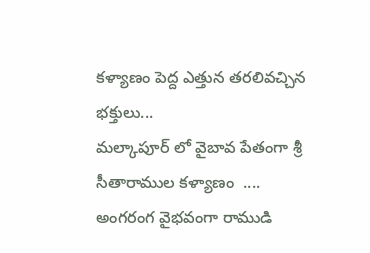కళ్యాణం పెద్ద ఎత్తున తరలివచ్చిన భక్తులు...
మల్కాపూర్ లో వైబావ పేతంగా శ్రీ సీతారాముల కళ్యాణం  ....
అంగరంగ వైభవంగా రాముడి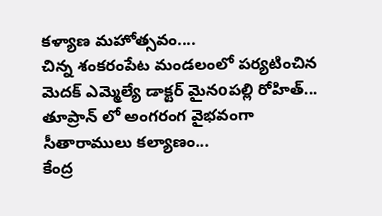కళ్యాణ మహోత్సవం....
చిన్న శంకరంపేట మండలంలో పర్యటించిన మెదక్ ఎమ్మెల్యే డాక్టర్ మైనoపల్లి రోహిత్...
తూప్రాన్ లో అంగరంగ వైభవంగా సీతారాములు కల్యాణం...
కేంద్ర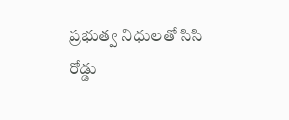ప్రభుత్వ నిధులతో సిసి రోడ్డు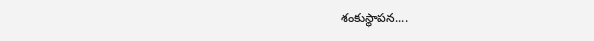శంకుస్థాపన....